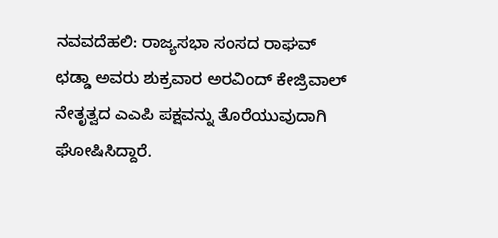ನವವದೆಹಲಿ: ರಾಜ್ಯಸಭಾ ಸಂಸದ ರಾಘವ್ ಛಡ್ಡಾ ಅವರು ಶುಕ್ರವಾರ ಅರವಿಂದ್ ಕೇಜ್ರಿವಾಲ್ ನೇತೃತ್ವದ ಎಎಪಿ ಪಕ್ಷವನ್ನು ತೊರೆಯುವುದಾಗಿ ಘೋಷಿಸಿದ್ದಾರೆ.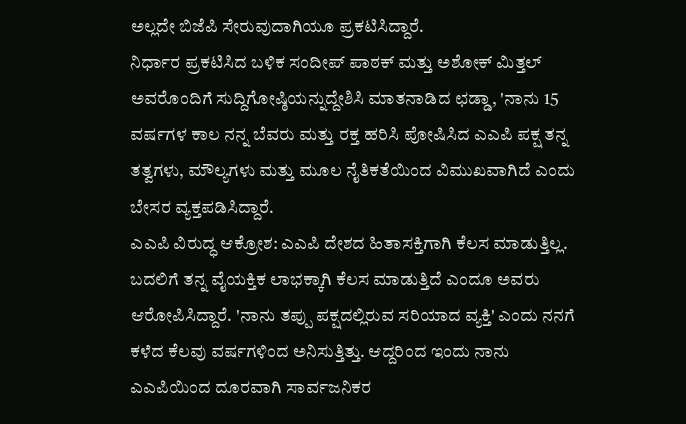ಅಲ್ಲದೇ ಬಿಜೆಪಿ ಸೇರುವುದಾಗಿಯೂ ಪ್ರಕಟಿಸಿದ್ದಾರೆ.
ನಿರ್ಧಾರ ಪ್ರಕಟಿಸಿದ ಬಳಿಕ ಸಂದೀಪ್ ಪಾಠಕ್ ಮತ್ತು ಅಶೋಕ್ ಮಿತ್ತಲ್ ಅವರೊಂದಿಗೆ ಸುದ್ದಿಗೋಷ್ಠಿಯನ್ನುದ್ದೇಶಿಸಿ ಮಾತನಾಡಿದ ಛಡ್ಡಾ, 'ನಾನು 15 ವರ್ಷಗಳ ಕಾಲ ನನ್ನ ಬೆವರು ಮತ್ತು ರಕ್ತ ಹರಿಸಿ ಪೋಷಿಸಿದ ಎಎಪಿ ಪಕ್ಷ ತನ್ನ ತತ್ವಗಳು, ಮೌಲ್ಯಗಳು ಮತ್ತು ಮೂಲ ನೈತಿಕತೆಯಿಂದ ವಿಮುಖವಾಗಿದೆ ಎಂದು ಬೇಸರ ವ್ಯಕ್ತಪಡಿಸಿದ್ದಾರೆ.
ಎಎಪಿ ವಿರುದ್ಧ ಆಕ್ರೋಶ: ಎಎಪಿ ದೇಶದ ಹಿತಾಸಕ್ತಿಗಾಗಿ ಕೆಲಸ ಮಾಡುತ್ತಿಲ್ಲ. ಬದಲಿಗೆ ತನ್ನ ವೈಯಕ್ತಿಕ ಲಾಭಕ್ಕಾಗಿ ಕೆಲಸ ಮಾಡುತ್ತಿದೆ ಎಂದೂ ಅವರು ಆರೋಪಿಸಿದ್ದಾರೆ. 'ನಾನು ತಪ್ಪು ಪಕ್ಷದಲ್ಲಿರುವ ಸರಿಯಾದ ವ್ಯಕ್ತಿ' ಎಂದು ನನಗೆ ಕಳೆದ ಕೆಲವು ವರ್ಷಗಳಿಂದ ಅನಿಸುತ್ತಿತ್ತು. ಆದ್ದರಿಂದ ಇಂದು ನಾನು ಎಎಪಿಯಿಂದ ದೂರವಾಗಿ ಸಾರ್ವಜನಿಕರ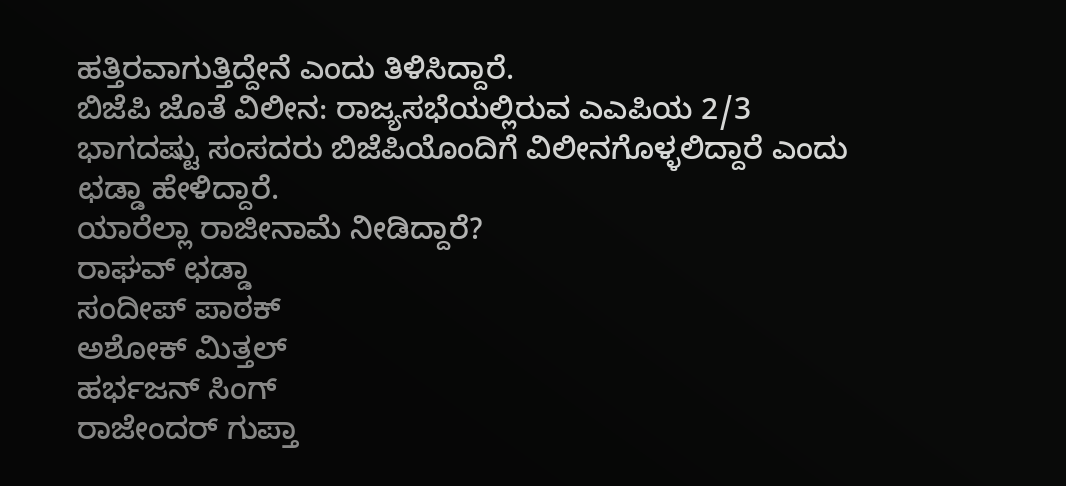ಹತ್ತಿರವಾಗುತ್ತಿದ್ದೇನೆ ಎಂದು ತಿಳಿಸಿದ್ದಾರೆ.
ಬಿಜೆಪಿ ಜೊತೆ ವಿಲೀನ: ರಾಜ್ಯಸಭೆಯಲ್ಲಿರುವ ಎಎಪಿಯ 2/3 ಭಾಗದಷ್ಟು ಸಂಸದರು ಬಿಜೆಪಿಯೊಂದಿಗೆ ವಿಲೀನಗೊಳ್ಳಲಿದ್ದಾರೆ ಎಂದು ಛಡ್ಡಾ ಹೇಳಿದ್ದಾರೆ.
ಯಾರೆಲ್ಲಾ ರಾಜೀನಾಮೆ ನೀಡಿದ್ದಾರೆ?
ರಾಘವ್ ಛಡ್ಡಾ
ಸಂದೀಪ್ ಪಾಠಕ್
ಅಶೋಕ್ ಮಿತ್ತಲ್
ಹರ್ಭಜನ್ ಸಿಂಗ್
ರಾಜೇಂದರ್ ಗುಪ್ತಾ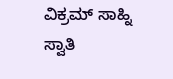ವಿಕ್ರಮ್ ಸಾಹ್ನಿ
ಸ್ವಾತಿ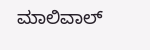ಮಾಲಿವಾಲ್